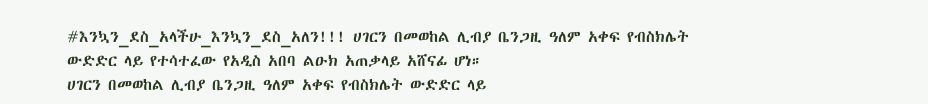#እንኳን_ደስ_አላችሁ_እንኳን_ደስ_አለን!!! ሀገርን በመወከል ሊብያ ቤንጋዚ ዓለም አቀፍ የብስክሌት ውድድር ላይ የተሳተፈው የአዲስ አበባ ልዑክ አጠቃላይ አሸናፊ ሆነ።
ሀገርን በመወከል ሊብያ ቤንጋዚ ዓለም አቀፍ የብስክሌት ውድድር ላይ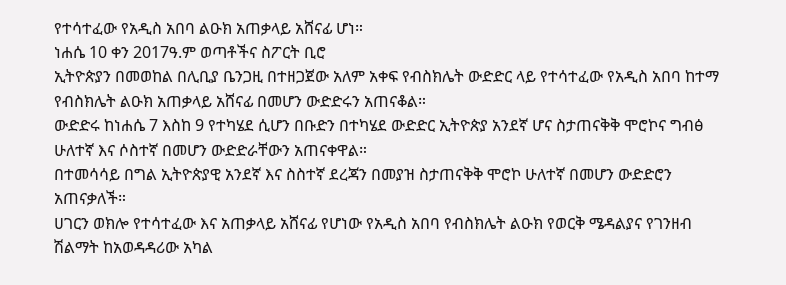የተሳተፈው የአዲስ አበባ ልዑክ አጠቃላይ አሸናፊ ሆነ።
ነሐሴ 10 ቀን 2017ዓ.ም ወጣቶችና ስፖርት ቢሮ
ኢትዮጵያን በመወከል በሊቢያ ቤንጋዚ በተዘጋጀው አለም አቀፍ የብስክሌት ውድድር ላይ የተሳተፈው የአዲስ አበባ ከተማ የብስክሌት ልዑክ አጠቃላይ አሸናፊ በመሆን ውድድሩን አጠናቆል።
ውድድሩ ከነሐሴ 7 እስከ 9 የተካሄደ ሲሆን በቡድን በተካሄደ ውድድር ኢትዮጵያ አንደኛ ሆና ስታጠናቅቅ ሞሮኮና ግብፅ ሁለተኛ እና ሶስተኛ በመሆን ውድድራቸውን አጠናቀዋል።
በተመሳሳይ በግል ኢትዮጵያዊ አንደኛ እና ስስተኛ ደረጃን በመያዝ ስታጠናቅቅ ሞሮኮ ሁለተኛ በመሆን ውድድሮን አጠናቃለች።
ሀገርን ወክሎ የተሳተፈው እና አጠቃላይ አሸናፊ የሆነው የአዲስ አበባ የብስክሌት ልዑክ የወርቅ ሜዳልያና የገንዘብ ሽልማት ከአወዳዳሪው አካል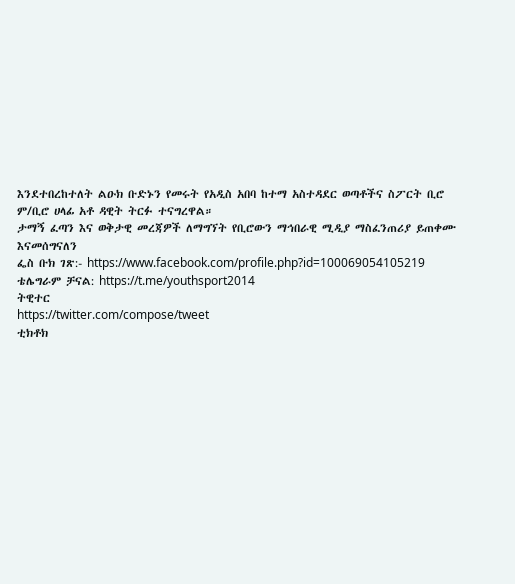እንደተበረከተለት ልዑክ ቡድኑን የመሩት የአዲስ አበባ ከተማ አስተዳደር ወጣቶችና ስፖርት ቢሮ ም/ቢሮ ሀላፊ አቶ ዳዊት ትርፉ ተናግረዋል።
ታማኝ ፈጣን እና ወቅታዊ መረጃዎች ለማግኘት የቢሮውን ማኅበራዊ ሚዲያ ማስፈንጠሪያ ይጠቀሙ እናመሰግናለን
ፌስ ቡክ ገጽ:- https://www.facebook.com/profile.php?id=100069054105219
ቴሌግራም ቻናል: https://t.me/youthsport2014
ትዊተር
https://twitter.com/compose/tweet
ቲክቶክ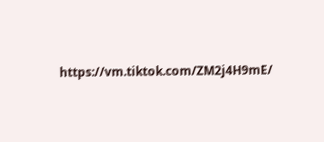https://vm.tiktok.com/ZM2j4H9mE/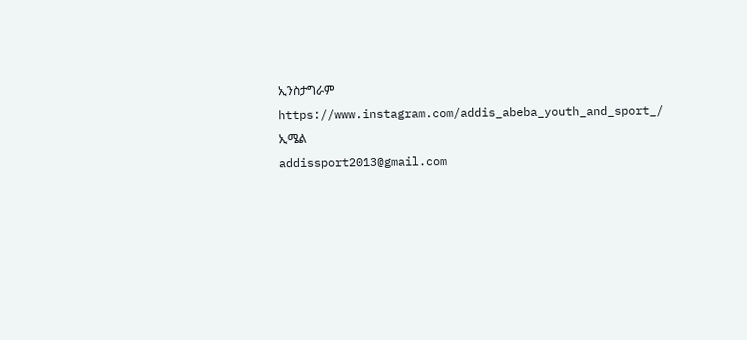ኢንስታግራም
https://www.instagram.com/addis_abeba_youth_and_sport_/
ኢሜል
addissport2013@gmail.com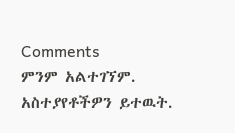Comments
ምንም አልተገኘም.
አስተያየቶችዎን ይተዉት.